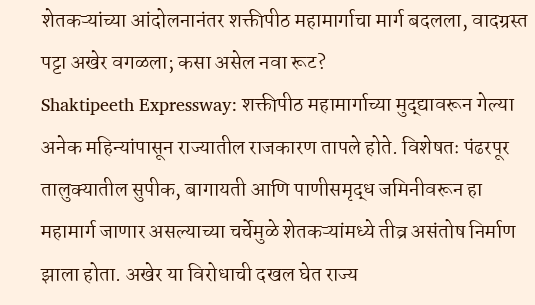शेतकऱ्यांच्या आंदोलनानंतर शक्तीपीठ महामार्गाचा मार्ग बदलला, वादग्रस्त पट्टा अखेर वगळला; कसा असेल नवा रूट?
Shaktipeeth Expressway: शक्तीपीठ महामार्गाच्या मुद्द्यावरून गेल्या अनेक महिन्यांपासून राज्यातील राजकारण तापले होते. विशेषतः पंढरपूर तालुक्यातील सुपीक, बागायती आणि पाणीसमृद्ध जमिनीवरून हा महामार्ग जाणार असल्याच्या चर्चेमुळे शेतकऱ्यांमध्ये तीव्र असंतोष निर्माण झाला होता. अखेर या विरोधाची दखल घेत राज्य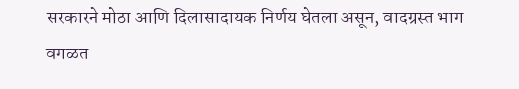सरकारने मोठा आणि दिलासादायक निर्णय घेतला असून, वादग्रस्त भाग वगळत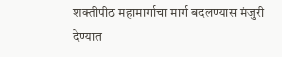शक्तीपीठ महामार्गाचा मार्ग बदलण्यास मंजुरी देण्यात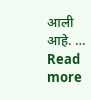आली आहे. … Read more